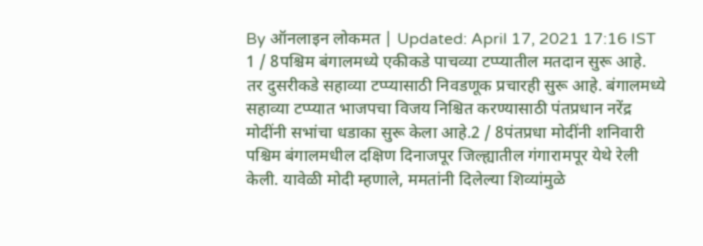By ऑनलाइन लोकमत | Updated: April 17, 2021 17:16 IST
1 / 8पश्चिम बंगालमध्ये एकीकडे पाचव्या टप्प्यातील मतदान सुरू आहे. तर दुसरीकडे सहाव्या टप्प्यासाठी निवडणूक प्रचारही सुरू आहे. बंगालमध्ये सहाव्या टप्प्यात भाजपचा विजय निश्चित करण्यासाठी पंतप्रधान नरेंद्र मोदींनी सभांचा धडाका सुरू केला आहे.2 / 8पंतप्रधा मोदींनी शनिवारी पश्चिम बंगालमधील दक्षिण दिनाजपूर जिल्ह्यातील गंगारामपूर येथे रेली केली. यावेळी मोदी म्हणाले, ममतांनी दिलेल्या शिव्यांमुळे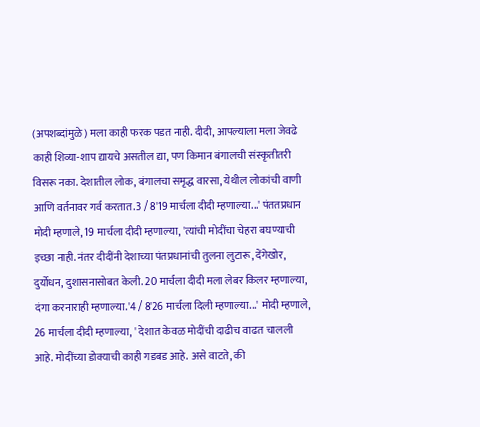(अपशब्दांमुळे) मला काही फरक पडत नाही. दीदी, आपल्याला मला जेवढे काही शिव्या-शाप द्यायचे असतील द्या, पण किमान बंगालची संस्कृतीतरी विसरू नका. देशातील लोक, बंगालचा समृद्ध वारसा, येथील लोकांची वाणी आणि वर्तनावर गर्व करतात.3 / 8'19 मार्चला दीदी म्हणाल्या...' पंततप्रधान मोदी म्हणाले, 19 मार्चला दीदी म्हणाल्या, 'त्यांची मोदींचा चेहरा बघण्याची इच्छा नाही. नंतर दीदींनी देशाच्या पंतप्रधानांची तुलना लुटारू, देंगेखोर, दुर्योधन, दुशासनासोबत केली. 20 मार्चला दीदी मला लेबर किलर म्हणाल्या, दंगा करनाराही म्हणाल्या.'4 / 8'26 मार्चला दिली म्हणाल्या...' मोदी म्हणाले, 26 मार्चला दीदी म्हणाल्या, ' देशात केवळ मोदींची दाढीच वाढत चालली आहे. मोदींच्या डोक्याची काही गडबड आहे. असे वाटते, की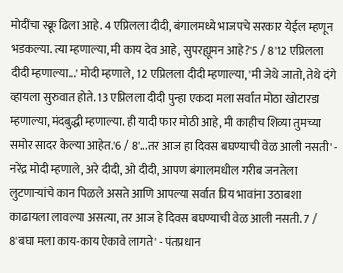मोदींचा स्क्रू ढिला आहे. 4 एप्रिलला दीदी, बंगालमध्ये भाजपचे सरकार येईल म्हणून भडकल्या. त्या म्हणाल्या, मी काय देव आहे, सुपरह्यूमन आहे?'5 / 8'12 एप्रिलला दीदी म्हणाल्या...' मोदी म्हणाले, 12 एप्रिलला दीदी म्हणाल्या, 'मी जेथे जातो, तेथे दंगे व्हायला सुरुवात होते. 13 एप्रिलला दीदी पुन्हा एकदा मला सर्वात मोठा खोटारडा म्हणाल्या, मंदबुद्धी म्हणाल्या. ही यादी फार मोठी आहे, मी काहीच शिव्या तुमच्या समोर सादर केल्या आहेत.'6 / 8'...तर आज हा दिवस बघण्याची वेळ आली नसती' - नरेंद्र मोदी म्हणाले, अरे दीदी, ओ दीदी, आपण बंगालमधील गरीब जनतेला लुटणाऱ्यांचे कान पिळले असते आणि आपल्या सर्वात प्रिय भावांना उठाबशा काढायला लावल्या असत्या, तर आज हे दिवस बघण्याची वेळ आली नसती. 7 / 8'बघा मला काय-काय ऐकावे लागते' - पंतप्रधान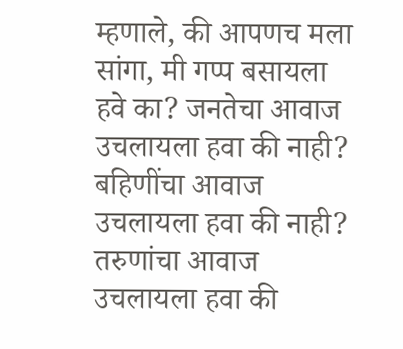म्हणाले, की आपणच मला सांगा, मी गप्प बसायला हवे का? जनतेचा आवाज उचलायला हवा की नाही? बहिणींचा आवाज उचलायला हवा की नाही? तरुणांचा आवाज उचलायला हवा की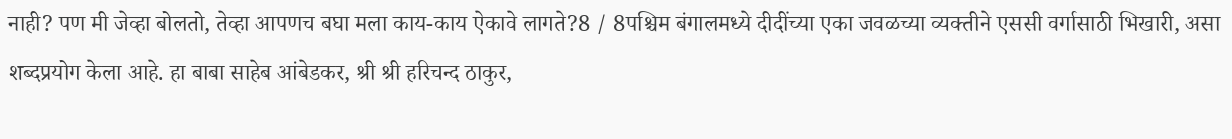नाही? पण मी जेव्हा बोलतो, तेव्हा आपणच बघा मला काय-काय ऐकावे लागते?8 / 8पश्चिम बंगालमध्ये दीदींच्या एका जवळच्या व्यक्तीने एससी वर्गासाठी भिखारी, असा शब्दप्रयोग केला आहे. हा बाबा साहेब आंबेडकर, श्री श्री हरिचन्द ठाकुर,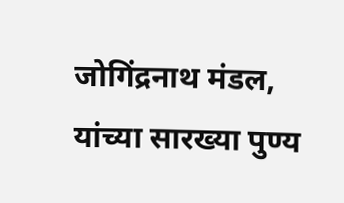जोगिंद्रनाथ मंडल, यांच्या सारख्या पुण्य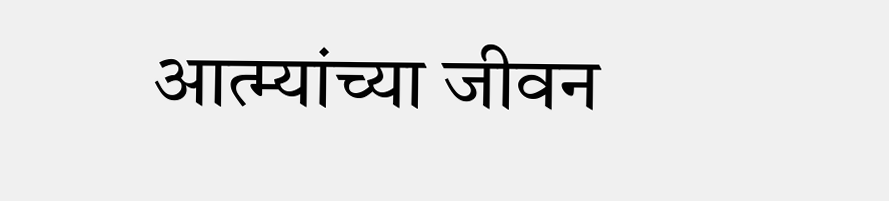आत्म्यांच्या जीवन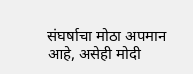संघर्षाचा मोठा अपमान आहे, असेही मोदी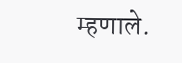म्हणाले.